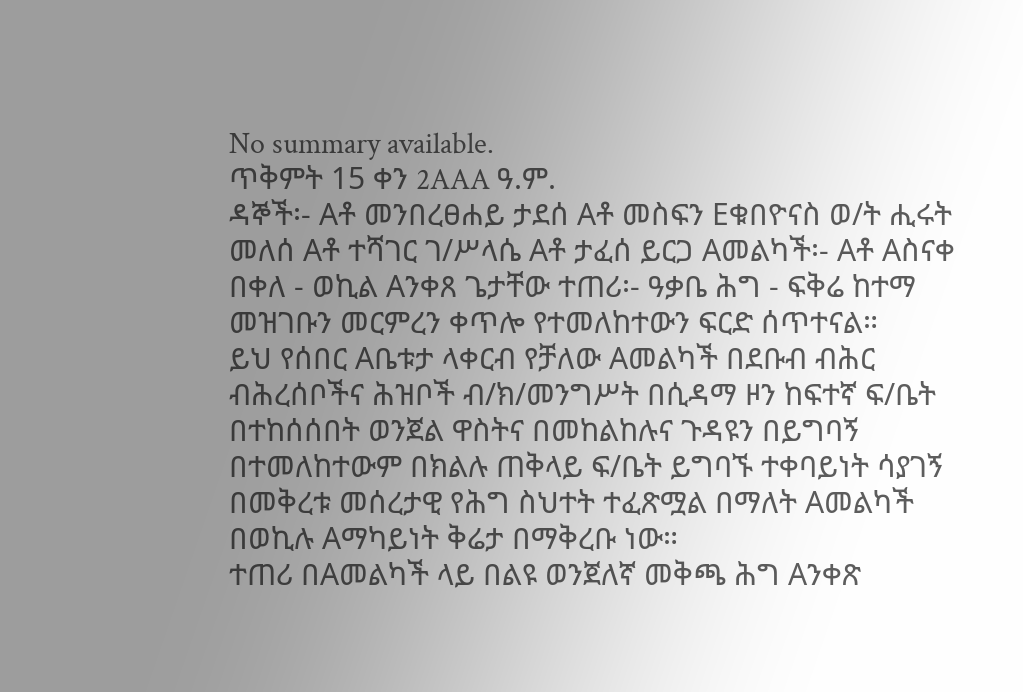No summary available.
ጥቅምት 15 ቀን 2AAA ዓ.ም.
ዳኞች፡- Aቶ መንበረፀሐይ ታደሰ Aቶ መስፍን Eቁበዮናስ ወ/ት ሒሩት መለሰ Aቶ ተሻገር ገ/ሥላሴ Aቶ ታፈሰ ይርጋ Aመልካች፡- Aቶ Aስናቀ በቀለ - ወኪል Aንቀጸ ጌታቸው ተጠሪ፡- ዓቃቤ ሕግ - ፍቅሬ ከተማ መዝገቡን መርምረን ቀጥሎ የተመለከተውን ፍርድ ሰጥተናል።
ይህ የሰበር Aቤቱታ ላቀርብ የቻለው Aመልካች በደቡብ ብሕር ብሕረሰቦችና ሕዝቦች ብ/ክ/መንግሥት በሲዳማ ዞን ከፍተኛ ፍ/ቤት በተከሰሰበት ወንጀል ዋስትና በመከልከሉና ጉዳዩን በይግባኝ በተመለከተውም በክልሉ ጠቅላይ ፍ/ቤት ይግባኙ ተቀባይነት ሳያገኝ በመቅረቱ መሰረታዊ የሕግ ስህተት ተፈጽሟል በማለት Aመልካች በወኪሉ Aማካይነት ቅሬታ በማቅረቡ ነው።
ተጠሪ በAመልካች ላይ በልዩ ወንጀለኛ መቅጫ ሕግ Aንቀጽ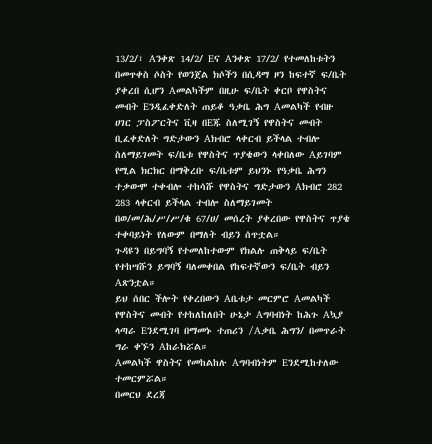13/2/፣ Aንቀጽ 14/2/ Eና Aንቀጽ 17/2/ የተመለከቱትን በመጥቀስ ሶስት የወንጀል ክሶችን በሲዳማ ዞን ከፍተኛ ፍ/ቤት ያቀረበ ሲሆን Aመልካችም በዚሁ ፍ/ቤት ቀርቦ የዋስትና መብት Eንዲፈቀድለት ጠይቆ ዓቃቤ ሕግ Aመልካች የብዙ ሀገር ፓስፖርትና ቪዛ በEጁ ስለሚገኝ የዋስትና መብት ቢፈቀድለት ግድታውን Aክብሮ ላቀርብ ይችላል ተብሎ ስለማይገመት ፍ/ቤቱ የዋስትና ጥያቄውን ላቀበለው Aይገባም የሚል ክርክር በማቅረቡ ፍ/ቤቱም ይህንኑ የዓቃቤ ሕግን ተቃውሞ ተቀብሎ ተከሳሹ የዋስትና ግድታውን Aክብሮ 282 283 ላቀርብ ይችላል ተብሎ ስለማይገመት በወ/መ/ሕ/ሥ/ሥ/ቁ 67/ሀ/ መሰረት ያቀረበው የዋስትና ጥያቄ ተቀባይነት የለውም በማለት ብይን ሰጥቷል።
ጉዳዩን በይግባኝ የተመለከተውም የክልሉ ጠቅላይ ፍ/ቤት የተከሣሹን ይግባኝ ባለመቀበል የከፍተኛውን ፍ/ቤት ብይን Aጽንቷል።
ይህ ሰበር ችሎት የቀረበውን Aቤቱታ መርምሮ Aመልካች የዋስትና መብት የተከለከለበት ሁኔታ Aግባብነት ከሕጉ Aኳያ ላጣራ Eንደሚገባ በማመኑ ተጠሪን /Aቃቤ ሕግን/ በመጥራት ግራ ቀኙን Aከራክሯል።
Aመልካች ዋስትና የመከልከሉ Aግባብነትም Eንደሚከተለው ተመርምሯል።
በመርህ ደረጃ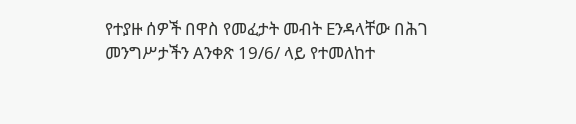የተያዙ ሰዎች በዋስ የመፈታት መብት Eንዳላቸው በሕገ መንግሥታችን Aንቀጽ 19/6/ ላይ የተመለከተ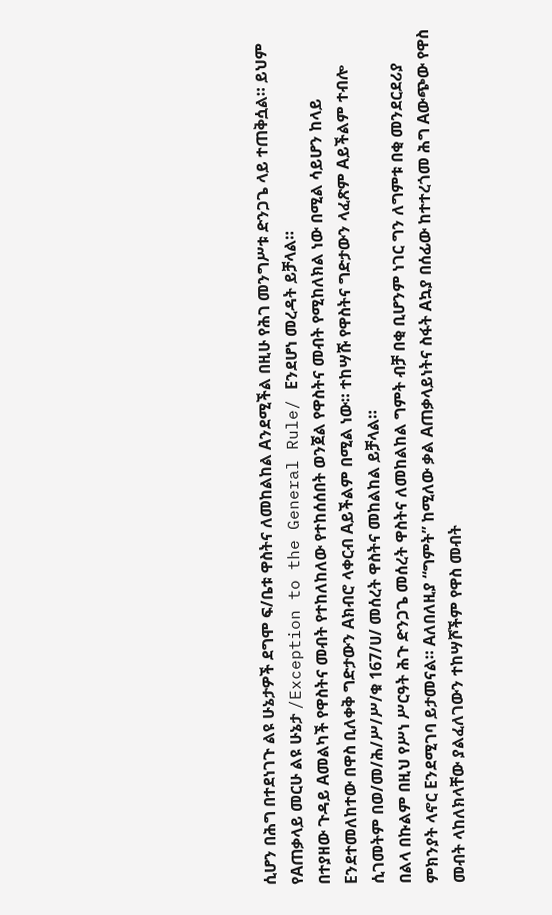ሲሆን በሕግ በተደነገጉ ልዩ ሁኔታዎች ደግሞ ፍ/ቤቱ ዋስትና ለመከልከል Aንደሚችል በዚሁ የሕገ መንግሥቱ ድንጋጌ ላይ ተጠቅሷል። ይህም የAጠቃላይ መርሁ ልዩ ሁኔታ /Exception to the General Rule/ Eንደሆነ መረዳት ይቻላል።
በተያዘው ጉዳይ Aመልካች የዋስትና መብት የተከለከለው የተከሰሰበት ወንጀል የዋስትና መብት የሚከለክል ነው በሚል ሳይሆን ከላይ Eንደተመለከተው በዋስ ቢለቀቅ ግድታውን Aክብሮ ላቀርብ Aይችልም በሚል ነው። ተከሣሹ የዋስትና ግድታውን ላፈጽም Aይችልም ተብሎ ሲገመትም በወ/መ/ሕ/ሥ/ሥ/ቁ 167/ሀ/ መሰረት ዋስትና መከልከል ይቻላል።
በልላ በኩልም በዚህ የሥነ ሥርዓት ሕጉ ድንጋጌ መሰረት ዋስትና ለመከልከል ግምት ብቻ በቂ ቢሆንም ነገር ግን ለግምቱ በቂ መንደርደሪያ ምክንያት ላኖር Eንደሚገባ ይታመናል። Aለበለዚያ “ግምት” ከሚለው ቃል Aጠቃላይነትና ስፋት Aኳያ በሰፊው ከተተረጎመ ሕግ Aውጭው የዋስ መብት ላከለክላቸው ያልፈለገውን ተከሣሾችም የዋስ መብት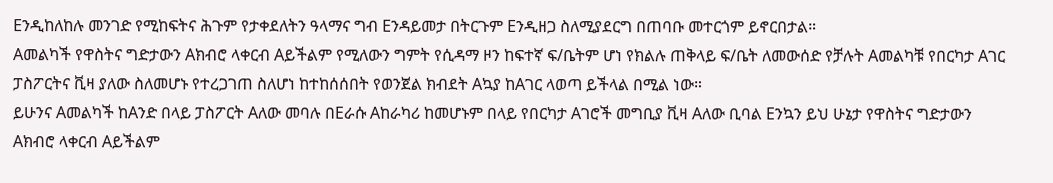Eንዲከለከሉ መንገድ የሚከፍትና ሕጉም የታቀደለትን ዓላማና ግብ Eንዳይመታ በትርጉም Eንዲዘጋ ስለሚያደርግ በጠባቡ መተርጎም ይኖርበታል።
Aመልካች የዋስትና ግድታውን Aክብሮ ላቀርብ Aይችልም የሚለውን ግምት የሲዳማ ዞን ከፍተኛ ፍ/ቤትም ሆነ የክልሉ ጠቅላይ ፍ/ቤት ለመውሰድ የቻሉት Aመልካቹ የበርካታ Aገር ፓስፖርትና ቪዛ ያለው ስለመሆኑ የተረጋገጠ ስለሆነ ከተከሰሰበት የወንጀል ክብደት Aኳያ ከAገር ላወጣ ይችላል በሚል ነው።
ይሁንና Aመልካች ከAንድ በላይ ፓስፖርት Aለው መባሉ በEራሱ Aከራካሪ ከመሆኑም በላይ የበርካታ Aገሮች መግቢያ ቪዛ Aለው ቢባል Eንኳን ይህ ሁኔታ የዋስትና ግድታውን Aክብሮ ላቀርብ Aይችልም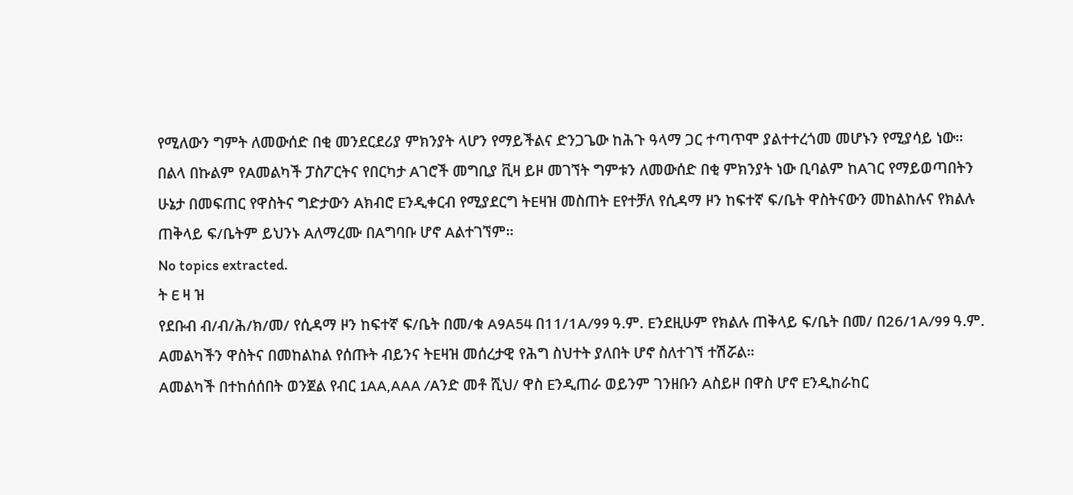የሚለውን ግምት ለመውሰድ በቂ መንደርደሪያ ምክንያት ላሆን የማይችልና ድንጋጌው ከሕጉ ዓላማ ጋር ተጣጥሞ ያልተተረጎመ መሆኑን የሚያሳይ ነው።
በልላ በኩልም የAመልካች ፓስፖርትና የበርካታ Aገሮች መግቢያ ቪዛ ይዞ መገኘት ግምቱን ለመውሰድ በቂ ምክንያት ነው ቢባልም ከAገር የማይወጣበትን ሁኔታ በመፍጠር የዋስትና ግድታውን Aክብሮ Eንዲቀርብ የሚያደርግ ትEዛዝ መስጠት Eየተቻለ የሲዳማ ዞን ከፍተኛ ፍ/ቤት ዋስትናውን መከልከሉና የክልሉ ጠቅላይ ፍ/ቤትም ይህንኑ Aለማረሙ በAግባቡ ሆኖ Aልተገኘም።
No topics extracted.
ት E ዛ ዝ
የደቡብ ብ/ብ/ሕ/ክ/መ/ የሲዳማ ዞን ከፍተኛ ፍ/ቤት በመ/ቁ A9A54 በ11/1A/99 ዓ.ም. Eንደዚሁም የክልሉ ጠቅላይ ፍ/ቤት በመ/ በ26/1A/99 ዓ.ም. Aመልካችን ዋስትና በመከልከል የሰጡት ብይንና ትEዛዝ መሰረታዊ የሕግ ስህተት ያለበት ሆኖ ስለተገኘ ተሽሯል።
Aመልካች በተከሰሰበት ወንጀል የብር 1AA,AAA /Aንድ መቶ ሺህ/ ዋስ Eንዲጠራ ወይንም ገንዘቡን Aስይዞ በዋስ ሆኖ Eንዲከራከር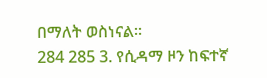በማለት ወስነናል።
284 285 3. የሲዳማ ዞን ከፍተኛ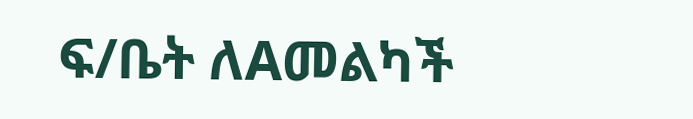ፍ/ቤት ለAመልካች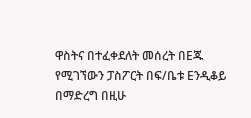ዋስትና በተፈቀደለት መሰረት በEጁ የሚገኘውን ፓስፖርት በፍ/ቤቱ Eንዲቆይ በማድረግ በዚሁ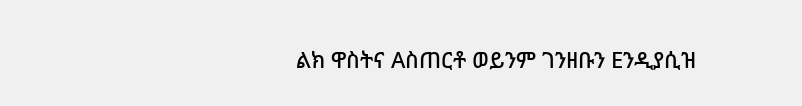ልክ ዋስትና Aስጠርቶ ወይንም ገንዘቡን Eንዲያሲዝ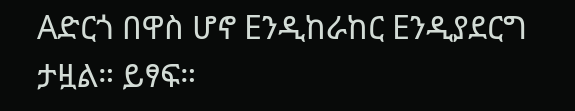Aድርጎ በዋስ ሆኖ Eንዲከራከር Eንዲያደርግ ታዟል። ይፃፍ።